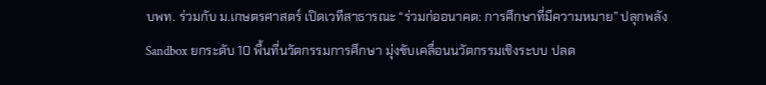บพท. ร่วมกับ ม.เกษตรศาสตร์ เปิดเวทีสาธารณะ “ร่วมก่ออนาคต: การศึกษาที่มีความหมาย” ปลุกพลัง Sandbox ยกระดับ 10 พื้นที่นวัตกรรมการศึกษา มุ่งขับเคลื่อนนวัตกรรมเชิงระบบ ปลด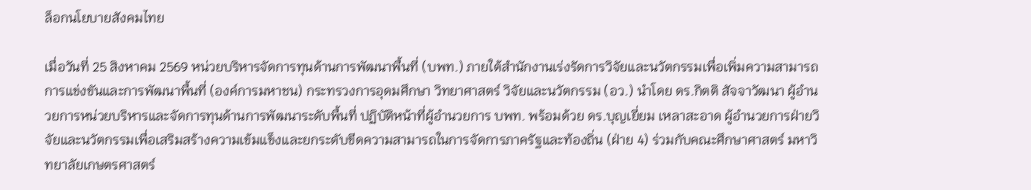ล็อกนโยบายสังคมไทย

เมื่อวันที่ 25 สิงหาคม 2569 หน่วยบริหารจัดการทุนด้านการพัฒนาพื้นที่ (บพท.) ภายใต้สำนักงานเร่งรัดการวิจัยและนวัตกรรมเพื่อเพิ่มความสามารถการแข่งขันและการพัฒนาพื้นที่ (องค์การมหาชน) กระทรวงการอุดมศึกษา วิทยาศาสตร์ วิจัยและนวัตกรรม (อว.) นำโดย ดร.กิตติ สัจจาวัฒนา ผู้อำนวยการหน่วยบริหารและจัดการทุนด้านการพัฒนาระดับพื้นที่ ปฏิบัติหน้าที่ผู้อำนวยการ บพท. พร้อมด้วย ดร.บุญเยี่ยม เหลาสะอาด ผู้อำนวยการฝ่ายวิจัยและนวัตกรรมเพื่อเสริมสร้างความเข้มแข็งและยกระดับขีดความสามารถในการจัดการภาครัฐและท้องถิ่น (ฝ่าย 4) ร่วมกับคณะศึกษาศาสตร์ มหาวิทยาลัยเกษตรศาสตร์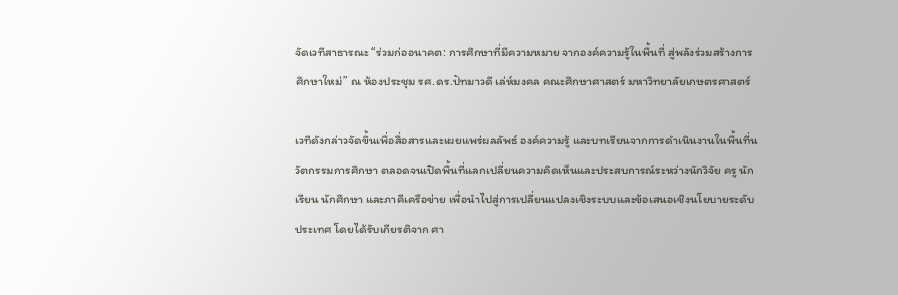จัดเวทีสาธารณะ “ร่วมก่ออนาคต: การศึกษาที่มีความหมาย จากองค์ความรู้ในพื้นที่ สู่พลังร่วมสร้างการศึกษาใหม่” ณ ห้องประชุม รศ.ดร.ปัทมาวดี เล่ห์มงคล คณะศึกษาศาสตร์ มหาวิทยาลัยเกษตรศาสตร์

เวทีดังกล่าวจัดขึ้นเพื่อสื่อสารและเผยแพร่ผลลัพธ์ องค์ความรู้ และบทเรียนจากการดำเนินงานในพื้นที่นวัตกรรมการศึกษา ตลอดจนเปิดพื้นที่แลกเปลี่ยนความคิดเห็นและประสบการณ์ระหว่างนักวิจัย ครู นักเรียน นักศึกษา และภาคีเครือข่าย เพื่อนำไปสู่การเปลี่ยนแปลงเชิงระบบและข้อเสนอเชิงนโยบายระดับประเทศ โดยได้รับเกียรติจาก ศา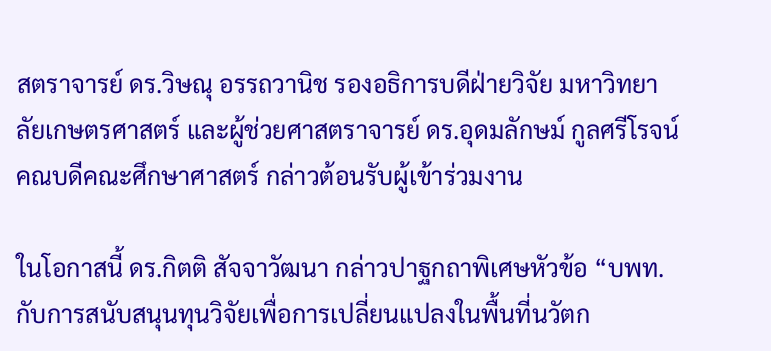สตราจารย์ ดร.วิษณุ อรรถวานิช รองอธิการบดีฝ่ายวิจัย มหาวิทยาลัยเกษตรศาสตร์ และผู้ช่วยศาสตราจารย์ ดร.อุดมลักษม์ กูลศรีโรจน์ คณบดีคณะศึกษาศาสตร์ กล่าวต้อนรับผู้เข้าร่วมงาน

ในโอกาสนี้ ดร.กิตติ สัจจาวัฒนา กล่าวปาฐกถาพิเศษหัวข้อ “บพท.กับการสนับสนุนทุนวิจัยเพื่อการเปลี่ยนแปลงในพื้นที่นวัตก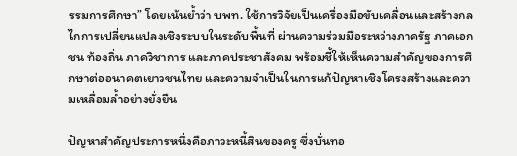รรมการศึกษา” โดยเน้นย้ำว่า บพท. ใช้การวิจัยเป็นเครื่องมือขับเคลื่อนและสร้างกลไกการเปลี่ยนแปลงเชิงระบบในระดับพื้นที่ ผ่านความร่วมมือระหว่างภาครัฐ ภาคเอกชน ท้องถิ่น ภาควิชาการ และภาคประชาสังคม พร้อมชี้ให้เห็นความสำคัญของการศึกษาต่ออนาคตเยาวชนไทย และความจำเป็นในการแก้ปัญหาเชิงโครงสร้างและความเหลื่อมล้ำอย่างยั่งยืน

ปัญหาสำคัญประการหนึ่งคือภาวะหนี้สินของครู ซึ่งบั่นทอ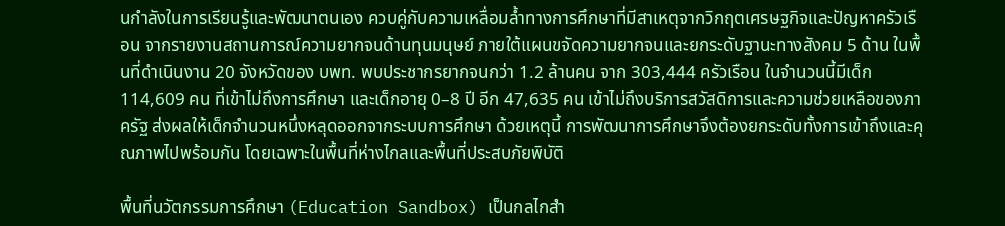นกำลังในการเรียนรู้และพัฒนาตนเอง ควบคู่กับความเหลื่อมล้ำทางการศึกษาที่มีสาเหตุจากวิกฤตเศรษฐกิจและปัญหาครัวเรือน จากรายงานสถานการณ์ความยากจนด้านทุนมนุษย์ ภายใต้แผนขจัดความยากจนและยกระดับฐานะทางสังคม 5 ด้าน ในพื้นที่ดำเนินงาน 20 จังหวัดของ บพท. พบประชากรยากจนกว่า 1.2 ล้านคน จาก 303,444 ครัวเรือน ในจำนวนนี้มีเด็ก 114,609 คน ที่เข้าไม่ถึงการศึกษา และเด็กอายุ 0–8 ปี อีก 47,635 คน เข้าไม่ถึงบริการสวัสดิการและความช่วยเหลือของภาครัฐ ส่งผลให้เด็กจำนวนหนึ่งหลุดออกจากระบบการศึกษา ด้วยเหตุนี้ การพัฒนาการศึกษาจึงต้องยกระดับทั้งการเข้าถึงและคุณภาพไปพร้อมกัน โดยเฉพาะในพื้นที่ห่างไกลและพื้นที่ประสบภัยพิบัติ

พื้นที่นวัตกรรมการศึกษา (Education Sandbox) เป็นกลไกสำ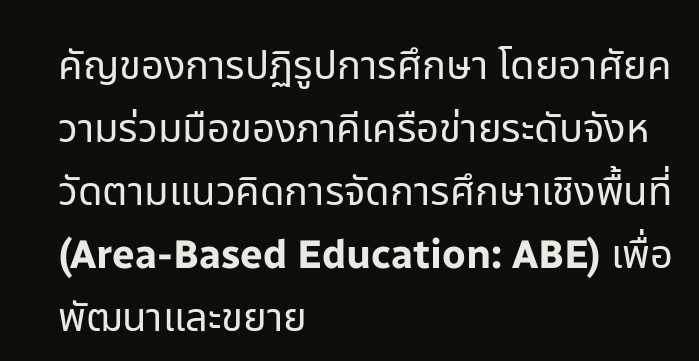คัญของการปฏิรูปการศึกษา โดยอาศัยความร่วมมือของภาคีเครือข่ายระดับจังหวัดตามแนวคิดการจัดการศึกษาเชิงพื้นที่ (Area-Based Education: ABE) เพื่อพัฒนาและขยาย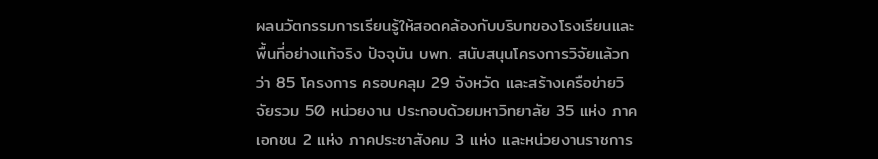ผลนวัตกรรมการเรียนรู้ให้สอดคล้องกับบริบทของโรงเรียนและพื้นที่อย่างแท้จริง ปัจจุบัน บพท. สนับสนุนโครงการวิจัยแล้วกว่า 85 โครงการ ครอบคลุม 29 จังหวัด และสร้างเครือข่ายวิจัยรวม 50 หน่วยงาน ประกอบด้วยมหาวิทยาลัย 35 แห่ง ภาคเอกชน 2 แห่ง ภาคประชาสังคม 3 แห่ง และหน่วยงานราชการ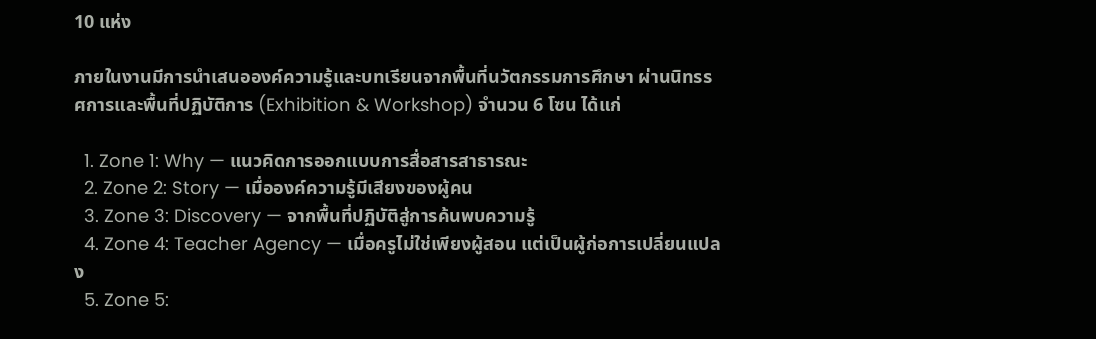10 แห่ง

ภายในงานมีการนำเสนอองค์ความรู้และบทเรียนจากพื้นที่นวัตกรรมการศึกษา ผ่านนิทรรศการและพื้นที่ปฏิบัติการ (Exhibition & Workshop) จำนวน 6 โซน ได้แก่

  1. Zone 1: Why — แนวคิดการออกแบบการสื่อสารสาธารณะ
  2. Zone 2: Story — เมื่อองค์ความรู้มีเสียงของผู้คน
  3. Zone 3: Discovery — จากพื้นที่ปฏิบัติสู่การค้นพบความรู้
  4. Zone 4: Teacher Agency — เมื่อครูไม่ใช่เพียงผู้สอน แต่เป็นผู้ก่อการเปลี่ยนแปลง
  5. Zone 5: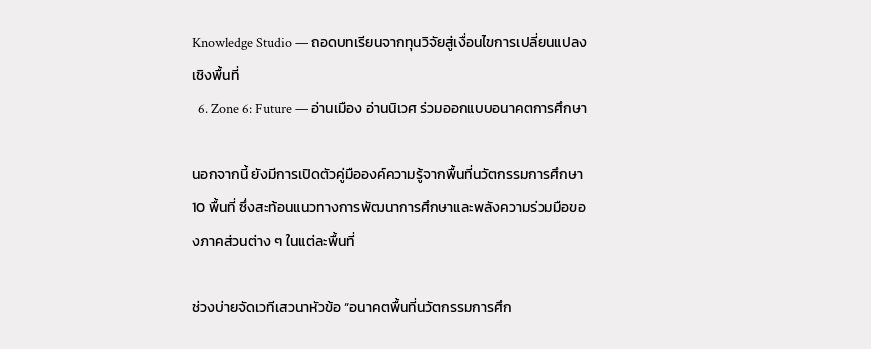Knowledge Studio — ถอดบทเรียนจากทุนวิจัยสู่เงื่อนไขการเปลี่ยนแปลงเชิงพื้นที่
  6. Zone 6: Future — อ่านเมือง อ่านนิเวศ ร่วมออกแบบอนาคตการศึกษา

นอกจากนี้ ยังมีการเปิดตัวคู่มือองค์ความรู้จากพื้นที่นวัตกรรมการศึกษา 10 พื้นที่ ซึ่งสะท้อนแนวทางการพัฒนาการศึกษาและพลังความร่วมมือของภาคส่วนต่าง ๆ ในแต่ละพื้นที่

ช่วงบ่ายจัดเวทีเสวนาหัวข้อ “อนาคตพื้นที่นวัตกรรมการศึก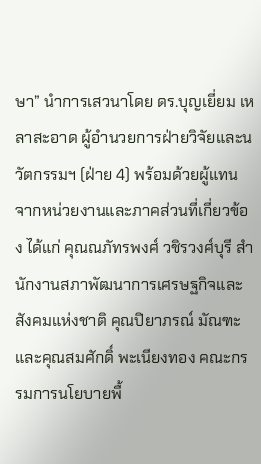ษา” นำการเสวนาโดย ดร.บุญเยี่ยม เหลาสะอาด ผู้อำนวยการฝ่ายวิจัยและนวัตกรรมฯ (ฝ่าย 4) พร้อมด้วยผู้แทนจากหน่วยงานและภาคส่วนที่เกี่ยวข้อง ได้แก่ คุณณภัทรพงศ์ วชิรวงศ์บุรี สำนักงานสภาพัฒนาการเศรษฐกิจและสังคมแห่งชาติ คุณปิยาภรณ์ มัณฑะ และคุณสมศักดิ์ พะเนียงทอง คณะกรรมการนโยบายพื้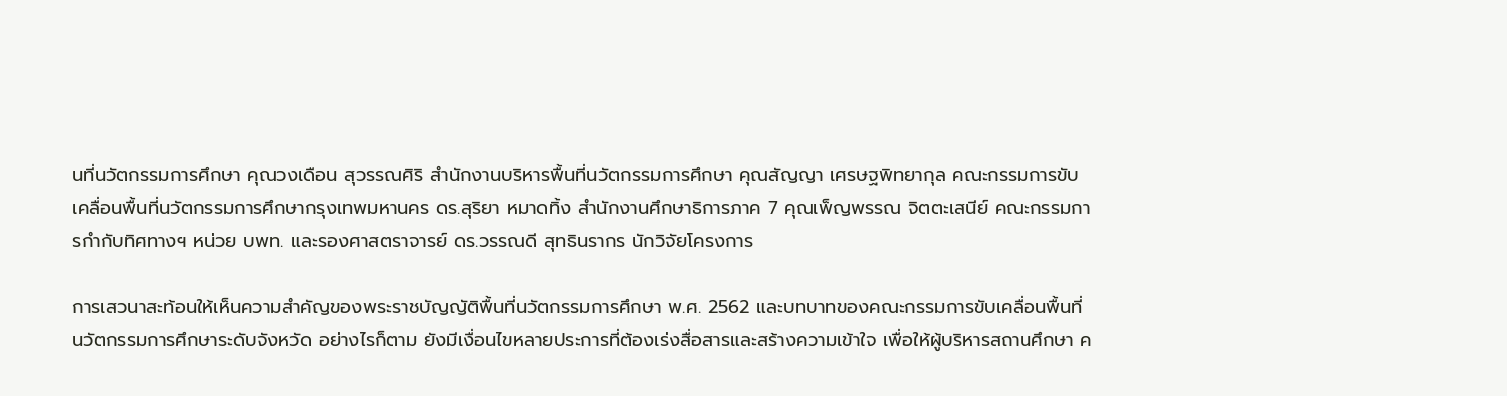นที่นวัตกรรมการศึกษา คุณวงเดือน สุวรรณศิริ สำนักงานบริหารพื้นที่นวัตกรรมการศึกษา คุณสัญญา เศรษฐพิทยากุล คณะกรรมการขับเคลื่อนพื้นที่นวัตกรรมการศึกษากรุงเทพมหานคร ดร.สุริยา หมาดทิ้ง สำนักงานศึกษาธิการภาค 7 คุณเพ็ญพรรณ จิตตะเสนีย์ คณะกรรมการกำกับทิศทางฯ หน่วย บพท. และรองศาสตราจารย์ ดร.วรรณดี สุทธินรากร นักวิจัยโครงการ

การเสวนาสะท้อนให้เห็นความสำคัญของพระราชบัญญัติพื้นที่นวัตกรรมการศึกษา พ.ศ. 2562 และบทบาทของคณะกรรมการขับเคลื่อนพื้นที่นวัตกรรมการศึกษาระดับจังหวัด อย่างไรก็ตาม ยังมีเงื่อนไขหลายประการที่ต้องเร่งสื่อสารและสร้างความเข้าใจ เพื่อให้ผู้บริหารสถานศึกษา ค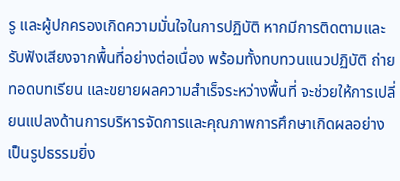รู และผู้ปกครองเกิดความมั่นใจในการปฏิบัติ หากมีการติดตามและรับฟังเสียงจากพื้นที่อย่างต่อเนื่อง พร้อมทั้งทบทวนแนวปฏิบัติ ถ่ายทอดบทเรียน และขยายผลความสำเร็จระหว่างพื้นที่ จะช่วยให้การเปลี่ยนแปลงด้านการบริหารจัดการและคุณภาพการศึกษาเกิดผลอย่างเป็นรูปธรรมยิ่ง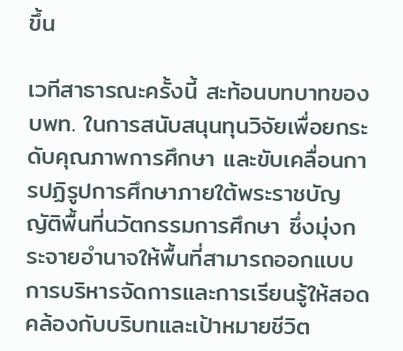ขึ้น

เวทีสาธารณะครั้งนี้ สะท้อนบทบาทของ บพท. ในการสนับสนุนทุนวิจัยเพื่อยกระดับคุณภาพการศึกษา และขับเคลื่อนการปฏิรูปการศึกษาภายใต้พระราชบัญญัติพื้นที่นวัตกรรมการศึกษา ซึ่งมุ่งกระจายอำนาจให้พื้นที่สามารถออกแบบการบริหารจัดการและการเรียนรู้ให้สอดคล้องกับบริบทและเป้าหมายชีวิต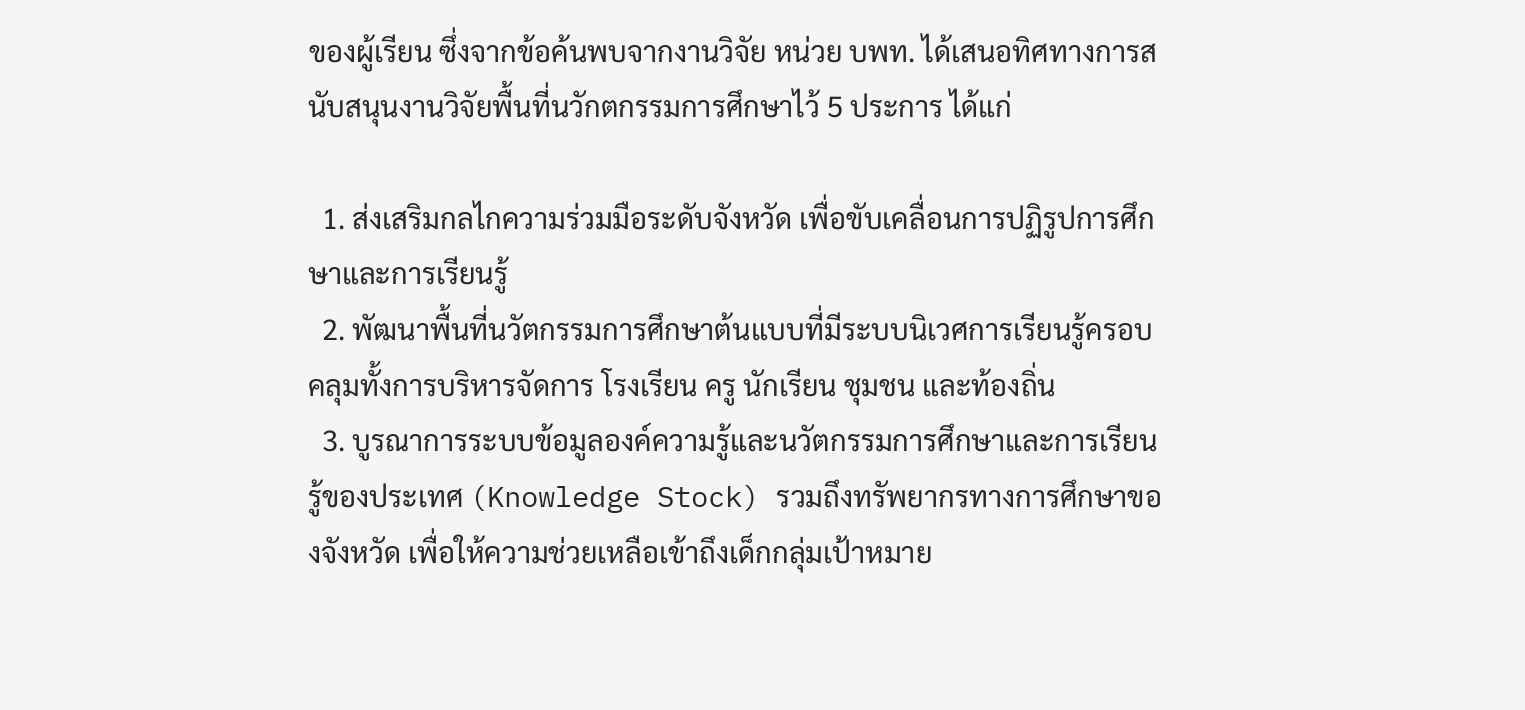ของผู้เรียน ซึ่งจากข้อค้นพบจากงานวิจัย หน่วย บพท. ได้เสนอทิศทางการสนับสนุนงานวิจัยพื้นที่นวักตกรรมการศึกษาไว้ 5 ประการ ได้แก่

  1. ส่งเสริมกลไกความร่วมมือระดับจังหวัด เพื่อขับเคลื่อนการปฏิรูปการศึกษาและการเรียนรู้
  2. พัฒนาพื้นที่นวัตกรรมการศึกษาต้นแบบที่มีระบบนิเวศการเรียนรู้ครอบคลุมทั้งการบริหารจัดการ โรงเรียน ครู นักเรียน ชุมชน และท้องถิ่น
  3. บูรณาการระบบข้อมูลองค์ความรู้และนวัตกรรมการศึกษาและการเรียนรู้ของประเทศ (Knowledge Stock) รวมถึงทรัพยากรทางการศึกษาของจังหวัด เพื่อให้ความช่วยเหลือเข้าถึงเด็กกลุ่มเป้าหมาย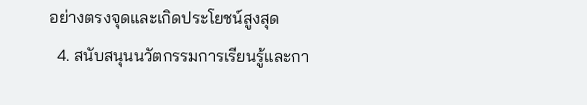อย่างตรงจุดและเกิดประโยชน์สูงสุด
  4. สนับสนุนนวัตกรรมการเรียนรู้และกา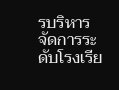รบริหารจัดการระดับโรงเรีย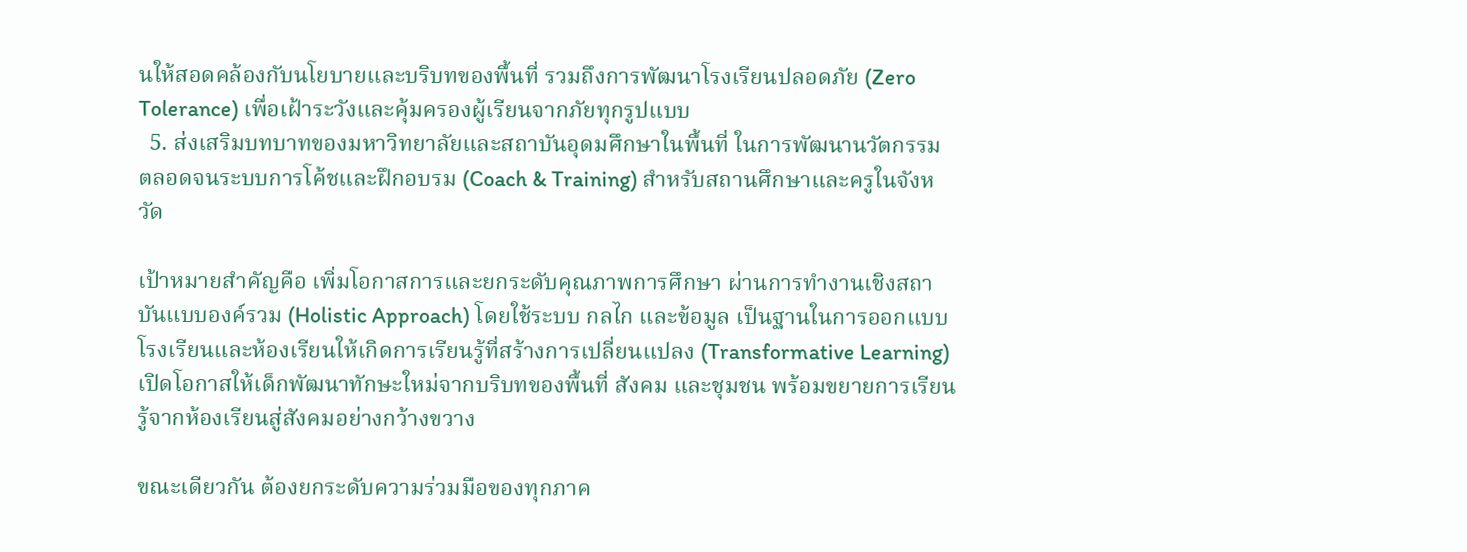นให้สอดคล้องกับนโยบายและบริบทของพื้นที่ รวมถึงการพัฒนาโรงเรียนปลอดภัย (Zero Tolerance) เพื่อเฝ้าระวังและคุ้มครองผู้เรียนจากภัยทุกรูปแบบ
  5. ส่งเสริมบทบาทของมหาวิทยาลัยและสถาบันอุดมศึกษาในพื้นที่ ในการพัฒนานวัตกรรม ตลอดจนระบบการโค้ชและฝึกอบรม (Coach & Training) สำหรับสถานศึกษาและครูในจังหวัด

เป้าหมายสำคัญคือ เพิ่มโอกาสการและยกระดับคุณภาพการศึกษา ผ่านการทำงานเชิงสถาบันแบบองค์รวม (Holistic Approach) โดยใช้ระบบ กลไก และข้อมูล เป็นฐานในการออกแบบโรงเรียนและห้องเรียนให้เกิดการเรียนรู้ที่สร้างการเปลี่ยนแปลง (Transformative Learning) เปิดโอกาสให้เด็กพัฒนาทักษะใหม่จากบริบทของพื้นที่ สังคม และชุมชน พร้อมขยายการเรียนรู้จากห้องเรียนสู่สังคมอย่างกว้างขวาง

ขณะเดียวกัน ต้องยกระดับความร่วมมือของทุกภาค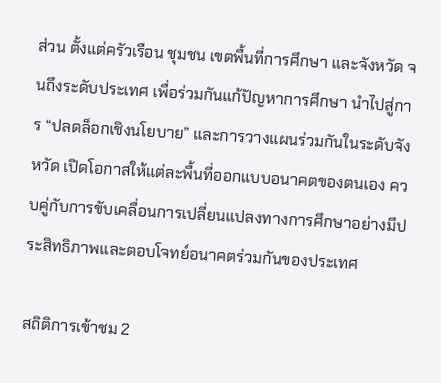ส่วน ตั้งแต่ครัวเรือน ชุมชน เขตพื้นที่การศึกษา และจังหวัด จนถึงระดับประเทศ เพื่อร่วมกันแก้ปัญหาการศึกษา นำไปสู่การ “ปลดล็อกเชิงนโยบาย” และการวางแผนร่วมกันในระดับจังหวัด เปิดโอกาสให้แต่ละพื้นที่ออกแบบอนาคตของตนเอง ควบคู่กับการขับเคลื่อนการเปลี่ยนแปลงทางการศึกษาอย่างมีประสิทธิภาพและตอบโจทย์อนาคตร่วมกันของประเทศ

สถิติการเข้าชม 2